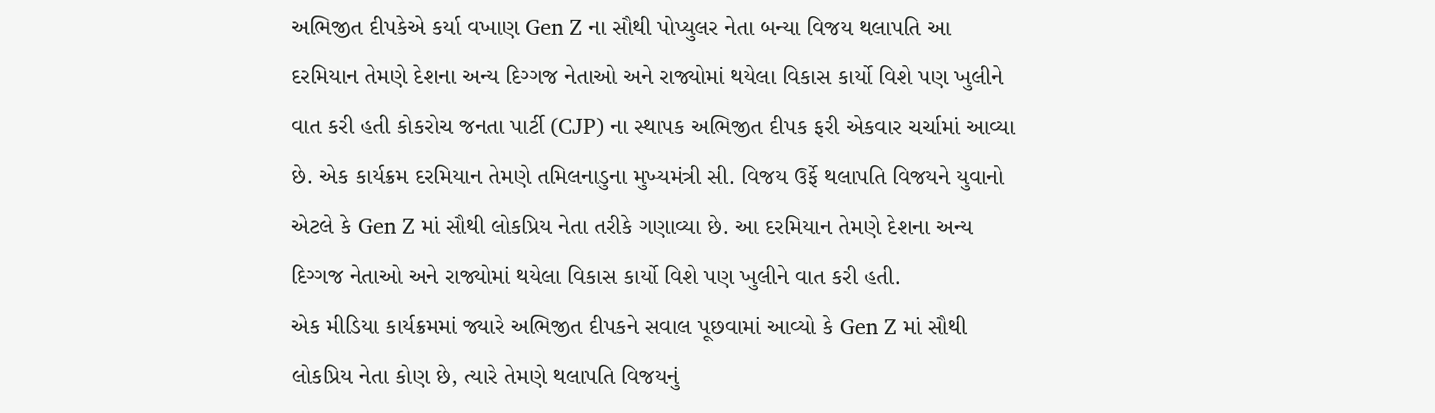અભિજીત દીપકેએ કર્યા વખાણ Gen Z ના સૌથી પોપ્યુલર નેતા બન્યા વિજય થલાપતિ આ દરમિયાન તેમણે દેશના અન્ય દિગ્ગજ નેતાઓ અને રાજ્યોમાં થયેલા વિકાસ કાર્યો વિશે પણ ખુલીને વાત કરી હતી કોકરોચ જનતા પાર્ટી (CJP) ના સ્થાપક અભિજીત દીપક ફરી એકવાર ચર્ચામાં આવ્યા છે. એક કાર્યક્રમ દરમિયાન તેમણે તમિલનાડુના મુખ્યમંત્રી સી. વિજય ઉર્ફે થલાપતિ વિજયને યુવાનો એટલે કે Gen Z માં સૌથી લોકપ્રિય નેતા તરીકે ગણાવ્યા છે. આ દરમિયાન તેમણે દેશના અન્ય દિગ્ગજ નેતાઓ અને રાજ્યોમાં થયેલા વિકાસ કાર્યો વિશે પણ ખુલીને વાત કરી હતી.
એક મીડિયા કાર્યક્રમમાં જ્યારે અભિજીત દીપકને સવાલ પૂછવામાં આવ્યો કે Gen Z માં સૌથી લોકપ્રિય નેતા કોણ છે, ત્યારે તેમણે થલાપતિ વિજયનું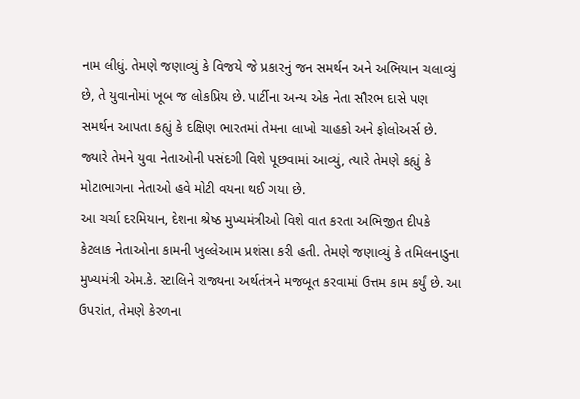નામ લીધું. તેમણે જણાવ્યું કે વિજયે જે પ્રકારનું જન સમર્થન અને અભિયાન ચલાવ્યું છે, તે યુવાનોમાં ખૂબ જ લોકપ્રિય છે. પાર્ટીના અન્ય એક નેતા સૌરભ દાસે પણ સમર્થન આપતા કહ્યું કે દક્ષિણ ભારતમાં તેમના લાખો ચાહકો અને ફોલોઅર્સ છે. જ્યારે તેમને યુવા નેતાઓની પસંદગી વિશે પૂછવામાં આવ્યું, ત્યારે તેમણે કહ્યું કે મોટાભાગના નેતાઓ હવે મોટી વયના થઈ ગયા છે.
આ ચર્ચા દરમિયાન, દેશના શ્રેષ્ઠ મુખ્યમંત્રીઓ વિશે વાત કરતા અભિજીત દીપકે કેટલાક નેતાઓના કામની ખુલ્લેઆમ પ્રશંસા કરી હતી. તેમણે જણાવ્યું કે તમિલનાડુના મુખ્યમંત્રી એમ.કે. સ્ટાલિને રાજ્યના અર્થતંત્રને મજબૂત કરવામાં ઉત્તમ કામ કર્યું છે. આ ઉપરાંત, તેમણે કેરળના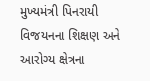મુખ્યમંત્રી પિનરાયી વિજયનના શિક્ષણ અને આરોગ્ય ક્ષેત્રના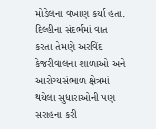મોડેલના વખાણ કર્યા હતા. દિલ્હીના સંદર્ભમાં વાત કરતા તેમણે અરવિંદ કેજરીવાલના શાળાઓ અને આરોગ્યસંભાળ ક્ષેત્રમાં થયેલા સુધારાઓની પણ સરાહના કરી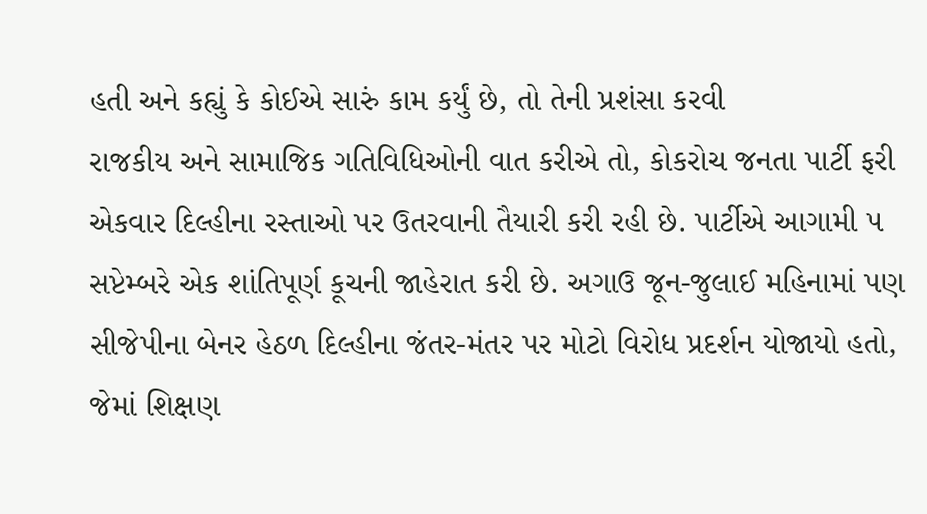હતી અને કહ્યું કે કોઈએ સારું કામ કર્યું છે, તો તેની પ્રશંસા કરવી
રાજકીય અને સામાજિક ગતિવિધિઓની વાત કરીએ તો, કોકરોચ જનતા પાર્ટી ફરી એકવાર દિલ્હીના રસ્તાઓ પર ઉતરવાની તૈયારી કરી રહી છે. પાર્ટીએ આગામી ૫ સપ્ટેમ્બરે એક શાંતિપૂર્ણ કૂચની જાહેરાત કરી છે. અગાઉ જૂન-જુલાઈ મહિનામાં પણ સીજેપીના બેનર હેઠળ દિલ્હીના જંતર-મંતર પર મોટો વિરોધ પ્રદર્શન યોજાયો હતો, જેમાં શિક્ષણ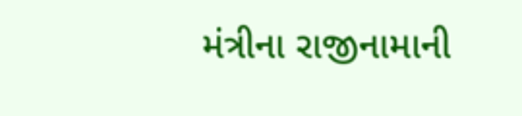મંત્રીના રાજીનામાની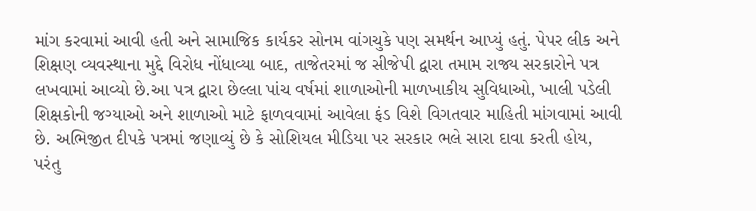માંગ કરવામાં આવી હતી અને સામાજિક કાર્યકર સોનમ વાંગચુકે પણ સમર્થન આપ્યું હતું. પેપર લીક અને શિક્ષણ વ્યવસ્થાના મુદ્દે વિરોધ નોંધાવ્યા બાદ, તાજેતરમાં જ સીજેપી દ્વારા તમામ રાજ્ય સરકારોને પત્ર લખવામાં આવ્યો છે.આ પત્ર દ્વારા છેલ્લા પાંચ વર્ષમાં શાળાઓની માળખાકીય સુવિધાઓ, ખાલી પડેલી શિક્ષકોની જગ્યાઓ અને શાળાઓ માટે ફાળવવામાં આવેલા ફંડ વિશે વિગતવાર માહિતી માંગવામાં આવી છે. અભિજીત દીપકે પત્રમાં જણાવ્યું છે કે સોશિયલ મીડિયા પર સરકાર ભલે સારા દાવા કરતી હોય, પરંતુ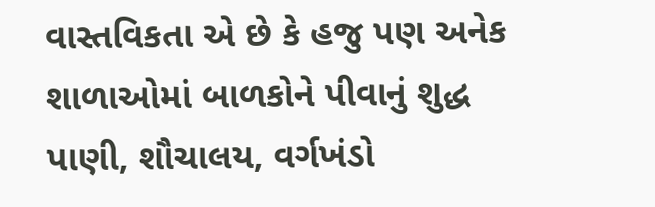વાસ્તવિકતા એ છે કે હજુ પણ અનેક શાળાઓમાં બાળકોને પીવાનું શુદ્ધ પાણી, શૌચાલય, વર્ગખંડો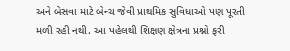અને બેસવા માટે બેન્ચ જેવી પ્રાથમિક સુવિધાઓ પણ પૂરતી મળી રહી નથી. આ પહેલથી શિક્ષણ ક્ષેત્રના પ્રશ્નો ફરી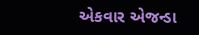એકવાર એજન્ડા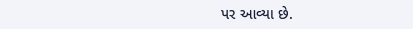પર આવ્યા છે.